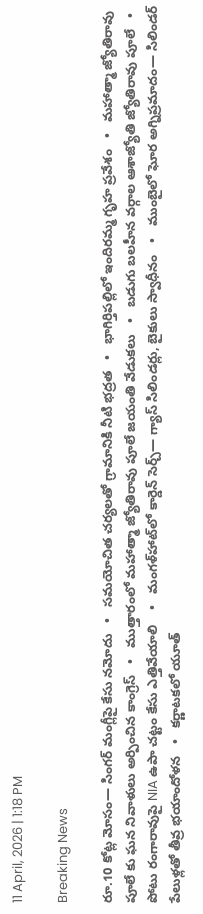11 April, 2026 | 1:18 PM

Breaking News

రూ.10 కోట్ల మోసం— సింగర్‌ మంగ్లీపై కేసు నమోదు   •   సమయోచిత చర్యలతో గ్రామానికి నీటి భద్రత   •   భాగిర్తిపల్లిలో ఇందిరమ్మ గృహ ప్రవేశం   •   మహాత్మా జ్యోతిరావు పూలే కు ఘన నివాళులు అర్పించిన కాంగ్రెస్   •   ముత్తారంలో మహాత్మా జ్యోతిరావు పూలే జయంతి వేడుకలు   •   బడుగు బలహీన వర్గాల ఆశాజ్యోతి జ్యోతిరావు పూలే   •   పోటు రంగారావుపై NIA ఉపా చట్టం కేసు ఎత్తివేయాలి ‌‌   •   మంగళ్‌హాట్‌లో కార్డెన్ సెర్చ్— గ్యాస్ సిలిండర్లు, బైకులు స్వాధీనం   •   ముంబైలో ఘోర అగ్నిప్రమాదం— సిలిండర్ పేలుళ్లతో తీవ్ర భయాందోళన   •   కర్ణాటకలో యూత్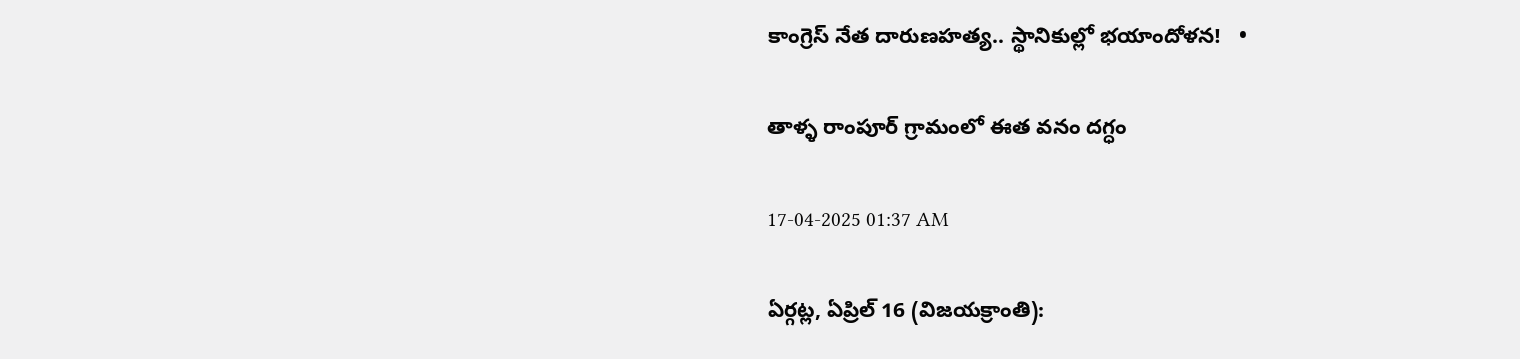కాంగ్రెస్‌ నేత దారుణహత్య.. స్థానికుల్లో భయాందోళన!   •

తాళ్ళ రాంపూర్ గ్రామంలో ఈత వనం దగ్ధం

17-04-2025 01:37 AM

ఏర్గట్ల, ఏప్రిల్ 16 (విజయక్రాంతి):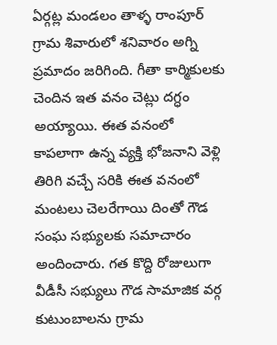ఏర్గట్ల మండలం తాళ్ళ రాంపూర్ గ్రామ శివారులో శనివారం అగ్ని ప్రమాదం జరిగింది. గీతా కార్మికులకు చెందిన ఇత వనం చెట్లు దగ్ధం అయ్యాయి. ఈత వనంలో కాపలాగా ఉన్న వ్యక్తి భోజనాని వెళ్లి తిరిగి వచ్చే సరికి ఈత వనంలో మంటలు చెలరేగాయి దింతో గౌడ సంఘ సభ్యులకు సమాచారం అందించారు. గత కొద్ది రోజులుగా వీడీసీ సభ్యులు గౌడ సామాజిక వర్గ కుటుంబాలను గ్రామ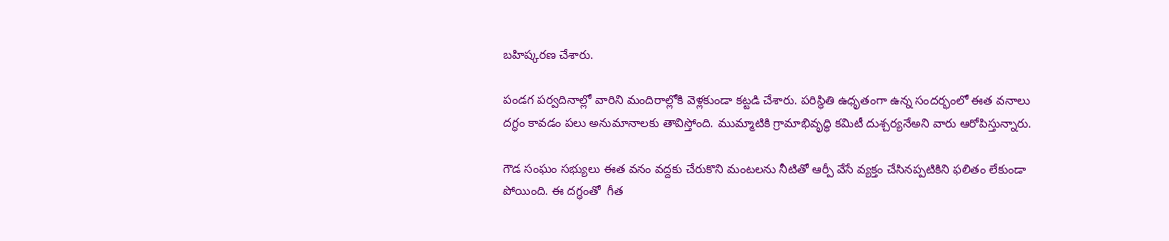బహిష్కరణ చేశారు.

పండగ పర్వదినాల్లో వారిని మందిరాల్లోకి వెళ్లకుండా కట్టడి చేశారు. పరిస్థితి ఉధృతంగా ఉన్న సందర్భంలో ఈత వనాలు దగ్ధం కావడం పలు అనుమానాలకు తావిస్తోంది. ముమ్మాటికి గ్రామాభివృద్ధి కమిటీ దుశ్చర్యనేఅని వారు ఆరోపిస్తున్నారు.

గౌడ సంఘం సభ్యులు ఈత వనం వద్దకు చేరుకొని మంటలను నీటితో ఆర్పీ వేసే వ్యక్తం చేసినప్పటికిని ఫలితం లేకుండా పోయింది. ఈ దగ్ధంతో  గీత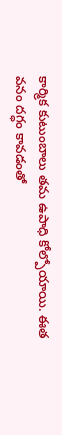కార్మిక కుటుంబాలు తమ ఉపాధి కోల్పోయాయి. ఈత వనం దగ్ధం కావడంతో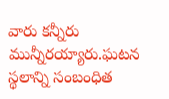వారు కన్నీరు మున్నీరయ్యారు.ఘటన స్థలాన్ని సంబంధిత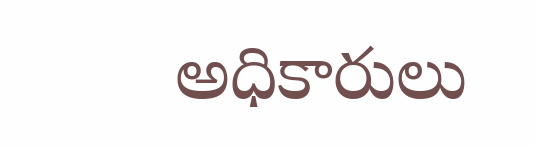అధికారులు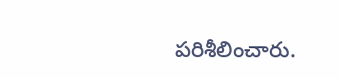పరిశీలించారు.